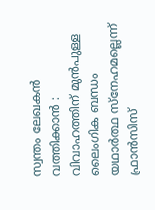സ്വന്തം ലേഖകൻ
വത്തിക്കാൻ : വിവാഹത്തിന് മുൻപുള്ള ലൈംഗിക ബന്ധം യഥാർത്ഥ സ്നേഹമല്ലെന്ന് ഫ്രാൻസിസ്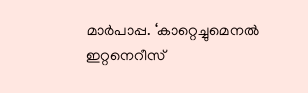മാർപാപ്പ. ‘കാറ്റെച്ചുമെനൽ ഇറ്റനെറീസ്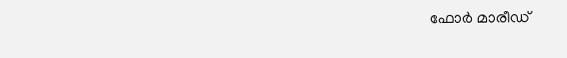ഫോർ മാരീഡ്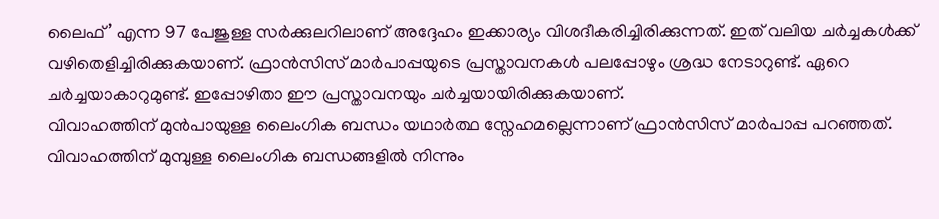ലൈഫ്’ എന്ന 97 പേജുള്ള സർക്കുലറിലാണ് അദ്ദേഹം ഇക്കാര്യം വിശദീകരിച്ചിരിക്കുന്നത്. ഇത് വലിയ ചർച്ചകൾക്ക് വഴിതെളിച്ചിരിക്കുകയാണ്. ഫ്രാൻസിസ് മാർപാപ്പയുടെ പ്രസ്താവനകൾ പലപ്പോഴും ശ്രദ്ധ നേടാറുണ്ട്. ഏറെ ചർച്ചയാകാറുമുണ്ട്. ഇപ്പോഴിതാ ഈ പ്രസ്താവനയും ചർച്ചയായിരിക്കുകയാണ്.
വിവാഹത്തിന് മുൻപായുള്ള ലൈംഗിക ബന്ധം യഥാർത്ഥ സ്നേഹമല്ലെന്നാണ് ഫ്രാൻസിസ് മാർപാപ്പ പറഞ്ഞത്. വിവാഹത്തിന് മുമ്പുള്ള ലൈംഗിക ബന്ധങ്ങളിൽ നിന്നും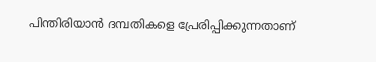പിന്തിരിയാൻ ദമ്പതികളെ പ്രേരിപ്പിക്കുന്നതാണ്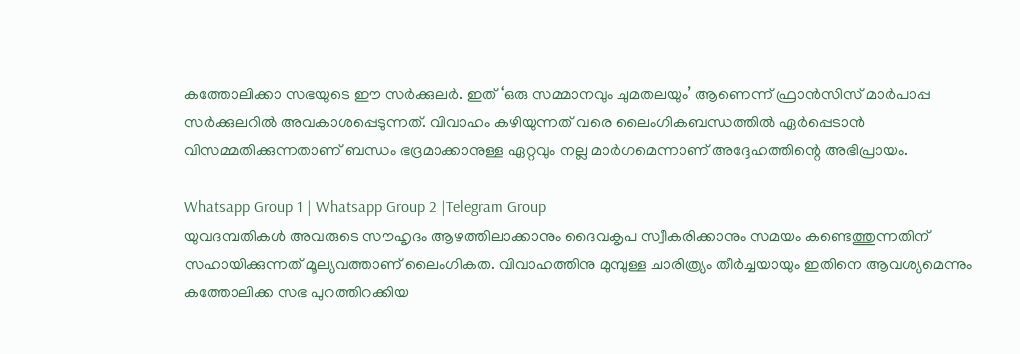കത്തോലിക്കാ സഭയുടെ ഈ സർക്കുലർ. ഇത് ‘ഒരു സമ്മാനവും ചുമതലയും’ ആണെന്ന് ഫ്രാൻസിസ് മാർപാപ്പ സർക്കുലറിൽ അവകാശപ്പെടുന്നത്. വിവാഹം കഴിയുന്നത് വരെ ലൈംഗികബന്ധത്തിൽ ഏർപ്പെടാൻ വിസമ്മതിക്കുന്നതാണ് ബന്ധം ഭദ്രമാക്കാനുള്ള ഏറ്റവും നല്ല മാർഗമെന്നാണ് അദ്ദേഹത്തിന്റെ അഭിപ്രായം.

Whatsapp Group 1 | Whatsapp Group 2 |Telegram Group
യുവദമ്പതികൾ അവരുടെ സൗഹൃദം ആഴത്തിലാക്കാനും ദൈവകൃപ സ്വീകരിക്കാനും സമയം കണ്ടെത്തുന്നതിന് സഹായിക്കുന്നത് മൂല്യവത്താണ് ലൈംഗികത. വിവാഹത്തിനു മുമ്പുള്ള ചാരിത്ര്യം തീർച്ചയായും ഇതിനെ ആവശ്യമെന്നും കത്തോലിക്ക സഭ പുറത്തിറക്കിയ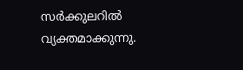സർക്കുലറിൽ വ്യക്തമാക്കുന്നു.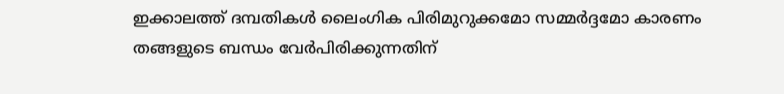ഇക്കാലത്ത് ദമ്പതികൾ ലൈംഗിക പിരിമുറുക്കമോ സമ്മർദ്ദമോ കാരണം തങ്ങളുടെ ബന്ധം വേർപിരിക്കുന്നതിന്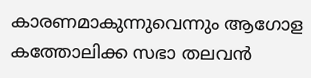കാരണമാകുന്നുവെന്നും ആഗോള കത്തോലിക്ക സഭാ തലവൻ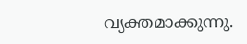വ്യക്തമാക്കുന്നു.